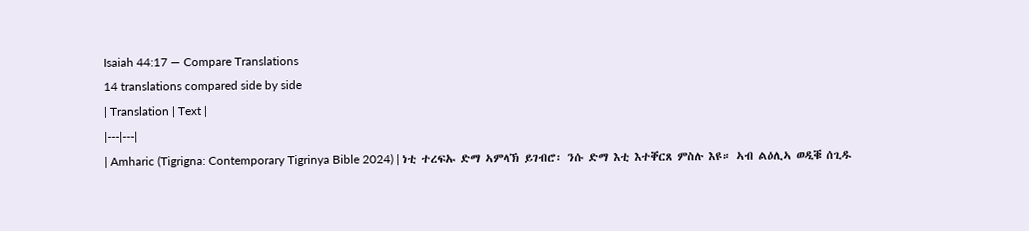Isaiah 44:17 — Compare Translations
14 translations compared side by side
| Translation | Text |
|---|---|
| Amharic (Tigrigna: Contemporary Tigrinya Bible 2024) | ነቲ ተረፍኡ ድማ ኣምላኽ ይገብሮ፡ ንሱ ድማ እቲ እተቐርጸ ምስሉ እዩ። ኣብ ልዕሊኣ ወዲቑ ሰጊዱ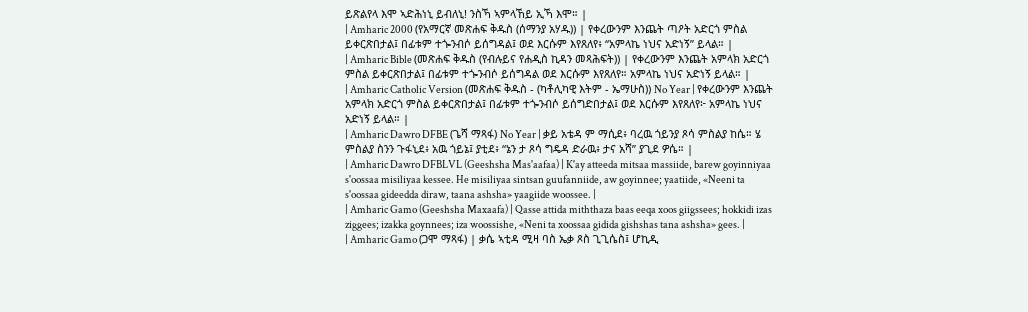ይጽልየላ እሞ ኣድሕነኒ ይብለኒ! ንስኻ ኣምላኸይ ኢኻ እሞ። |
| Amharic 2000 (የአማርኛ መጽሐፍ ቅዱስ (ሰማንያ አሃዱ)) | የቀረውንም እንጨት ጣዖት አድርጎ ምስል ይቀርጽበታል፤ በፊቱም ተጐንብሶ ይሰግዳል፤ ወደ እርሱም እየጸለየ፥ “አምላኬ ነህና አድነኝ” ይላል። |
| Amharic Bible (መጽሐፍ ቅዱስ (የብሉይና የሐዲስ ኪዳን መጻሕፍት)) | የቀረውንም እንጨት አምላክ አድርጎ ምስል ይቀርጽበታል፤ በፊቱም ተጐንብሶ ይሰግዳል ወደ እርሱም እየጸለየ። አምላኬ ነህና አድነኝ ይላል። |
| Amharic Catholic Version (መጽሐፍ ቅዱስ - (ካቶሊካዊ እትም - ኤማሁስ)) No Year | የቀረውንም እንጨት አምላክ አድርጎ ምስል ይቀርጽበታል፤ በፊቱም ተጐንብሶ ይሰግድበታል፤ ወደ እርሱም እየጸለየ፦ አምላኬ ነህና አድነኝ ይላል። |
| Amharic Dawro DFBE (ጌሻ ማጻፋ) No Year | ቃይ አቴዳ ም ማሲደ፥ ባረዉ ጎይንያ ጾሳ ምስልያ ከሴ። ሄ ምስልያ ስንን ጉፋኒደ፥ አዉ ጎይኔ፤ ያቲደ፥ “ኔን ታ ጾሳ ግዴዳ ድራዉ፥ ታና አሻ” ያጊደ ዎሴ። |
| Amharic Dawro DFBLVL (Geeshsha Mas'aafaa) | K'ay atteeda mitsaa massiide, barew goyinniyaa s'oossaa misiliyaa kessee. He misiliyaa sintsan guufanniide, aw goyinnee; yaatiide, «Neeni ta s'oossaa gideedda diraw, taana ashsha» yaagiide woossee. |
| Amharic Gamo (Geeshsha Maxaafa) | Qasse attida miththaza baas eeqa xoos giigssees; hokkidi izas ziggees; izakka goynnees; iza woossishe, «Neni ta xoossaa gidida gishshas tana ashsha» gees. |
| Amharic Gamo (ጋሞ ማጻፋ) | ቃሴ ኣቲዳ ሚዛ ባስ ኤቃ ጾስ ጊጊሴስ፤ ሆኪዲ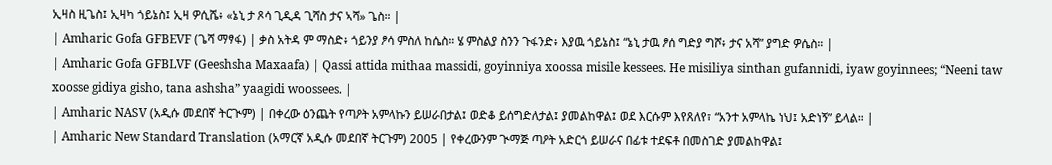ኢዛስ ዚጌስ፤ ኢዛካ ጎይኔስ፤ ኢዛ ዎሲሼ፥ «ኔኒ ታ ጾሳ ጊዲዳ ጊሻስ ታና ኣሻ» ጌስ። |
| Amharic Gofa GFBEVF (ጌሻ ማፃፋ) | ቃስ አትዳ ም ማስድ፥ ጎይንያ ፆሳ ምስለ ከሴስ። ሄ ምስልያ ስንን ጉፋንድ፥ እያዉ ጎይኔስ፤ “ኔኒ ታዉ ፆሰ ግድያ ግሾ፥ ታና አሻ” ያግድ ዎሴስ። |
| Amharic Gofa GFBLVF (Geeshsha Maxaafa) | Qassi attida mithaa massidi, goyinniya xoossa misile kessees. He misiliya sinthan gufannidi, iyaw goyinnees; “Neeni taw xoosse gidiya gisho, tana ashsha” yaagidi woossees. |
| Amharic NASV (አዲሱ መደበኛ ትርጒም) | በቀረው ዕንጨት የጣዖት አምላኩን ይሠራበታል፤ ወድቆ ይሰግድለታል፤ ያመልከዋል፤ ወደ እርሱም እየጸለየ፣ “አንተ አምላኬ ነህ፤ አድነኝ” ይላል። |
| Amharic New Standard Translation (አማርኛ አዲሱ መደበኛ ትርጉም) 2005 | የቀረውንም ጒማጅ ጣዖት አድርጎ ይሠራና በፊቱ ተደፍቶ በመስገድ ያመልከዋል፤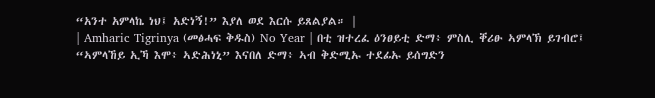“አንተ አምላኬ ነህ፤ አድነኝ!” እያለ ወደ እርሱ ይጸልያል። |
| Amharic Tigrinya (መፅሓፍ ቅዱስ) No Year | በቲ ዝተረፈ ዕንፀይቲ ድማ፥ ምስሊ ቐሪፁ ኣምላኽ ይገብሮ፤ “ኣምላኸይ ኢኻ እሞ፥ ኣድሕነኒ” እናበለ ድማ፥ ኣብ ቅድሚኡ ተደፊኡ ይሰግድን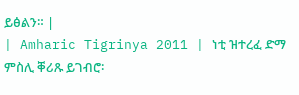ይፅልን። |
| Amharic Tigrinya 2011 | ነቲ ዝተረፈ ድማ ምስሊ ቐሪጹ ይገብሮ፡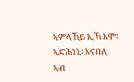ኣምላኸይ ኢኻ እሞ፡ ኣድሕነኒ፡ እናበለ ኣብ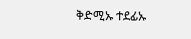ቅድሚኡ ተደፊኡ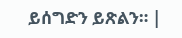ይሰግድን ይጽልን። |